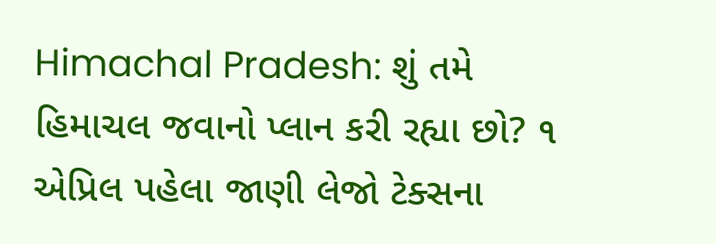Himachal Pradesh: શું તમે હિમાચલ જવાનો પ્લાન કરી રહ્યા છો? ૧ એપ્રિલ પહેલા જાણી લેજો ટેક્સના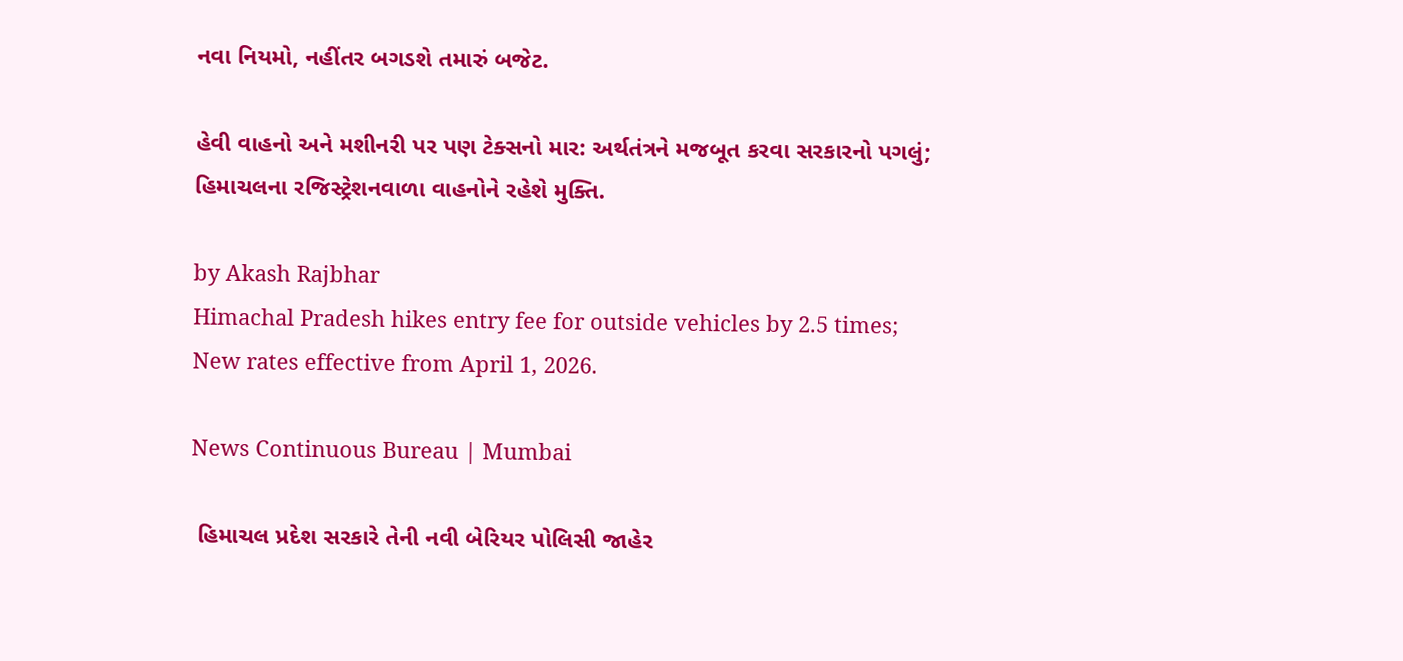નવા નિયમો, નહીંતર બગડશે તમારું બજેટ.

હેવી વાહનો અને મશીનરી પર પણ ટેક્સનો માર: અર્થતંત્રને મજબૂત કરવા સરકારનો પગલું; હિમાચલના રજિસ્ટ્રેશનવાળા વાહનોને રહેશે મુક્તિ.

by Akash Rajbhar
Himachal Pradesh hikes entry fee for outside vehicles by 2.5 times; New rates effective from April 1, 2026.

News Continuous Bureau | Mumbai

 હિમાચલ પ્રદેશ સરકારે તેની નવી બેરિયર પોલિસી જાહેર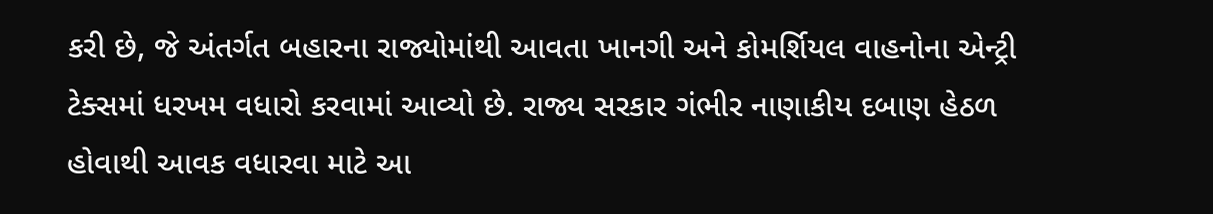કરી છે, જે અંતર્ગત બહારના રાજ્યોમાંથી આવતા ખાનગી અને કોમર્શિયલ વાહનોના એન્ટ્રી ટેક્સમાં ધરખમ વધારો કરવામાં આવ્યો છે. રાજ્ય સરકાર ગંભીર નાણાકીય દબાણ હેઠળ હોવાથી આવક વધારવા માટે આ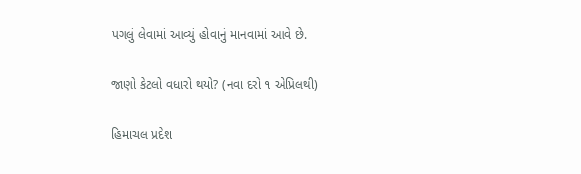પગલું લેવામાં આવ્યું હોવાનું માનવામાં આવે છે.

જાણો કેટલો વધારો થયો? (નવા દરો ૧ એપ્રિલથી)

હિમાચલ પ્રદેશ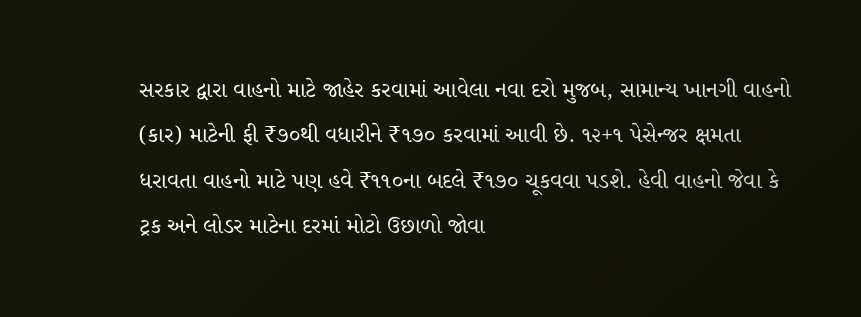સરકાર દ્વારા વાહનો માટે જાહેર કરવામાં આવેલા નવા દરો મુજબ, સામાન્ય ખાનગી વાહનો (કાર) માટેની ફી ₹૭૦થી વધારીને ₹૧૭૦ કરવામાં આવી છે. ૧૨+૧ પેસેન્જર ક્ષમતા ધરાવતા વાહનો માટે પણ હવે ₹૧૧૦ના બદલે ₹૧૭૦ ચૂકવવા પડશે. હેવી વાહનો જેવા કે ટ્રક અને લોડર માટેના દરમાં મોટો ઉછાળો જોવા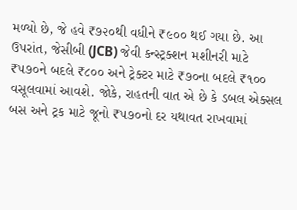મળ્યો છે, જે હવે ₹૭૨૦થી વધીને ₹૯૦૦ થઈ ગયા છે. આ ઉપરાંત, જેસીબી (JCB) જેવી કન્સ્ટ્રક્શન મશીનરી માટે ₹૫૭૦ને બદલે ₹૮૦૦ અને ટ્રેક્ટર માટે ₹૭૦ના બદલે ₹૧૦૦ વસૂલવામાં આવશે. જોકે, રાહતની વાત એ છે કે ડબલ એક્સલ બસ અને ટ્રક માટે જૂનો ₹૫૭૦નો દર યથાવત રાખવામાં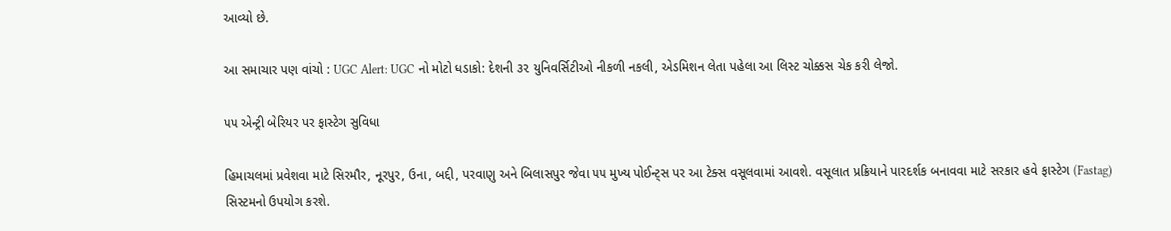આવ્યો છે.

આ સમાચાર પણ વાંચો : UGC Alert: UGC નો મોટો ધડાકો: દેશની ૩૨ યુનિવર્સિટીઓ નીકળી નકલી, એડમિશન લેતા પહેલા આ લિસ્ટ ચોક્કસ ચેક કરી લેજો.

૫૫ એન્ટ્રી બેરિયર પર ફાસ્ટેગ સુવિધા

હિમાચલમાં પ્રવેશવા માટે સિરમૌર, નૂરપુર, ઉના, બદ્દી, પરવાણુ અને બિલાસપુર જેવા ૫૫ મુખ્ય પોઈન્ટ્સ પર આ ટેક્સ વસૂલવામાં આવશે. વસૂલાત પ્રક્રિયાને પારદર્શક બનાવવા માટે સરકાર હવે ફાસ્ટેગ (Fastag) સિસ્ટમનો ઉપયોગ કરશે.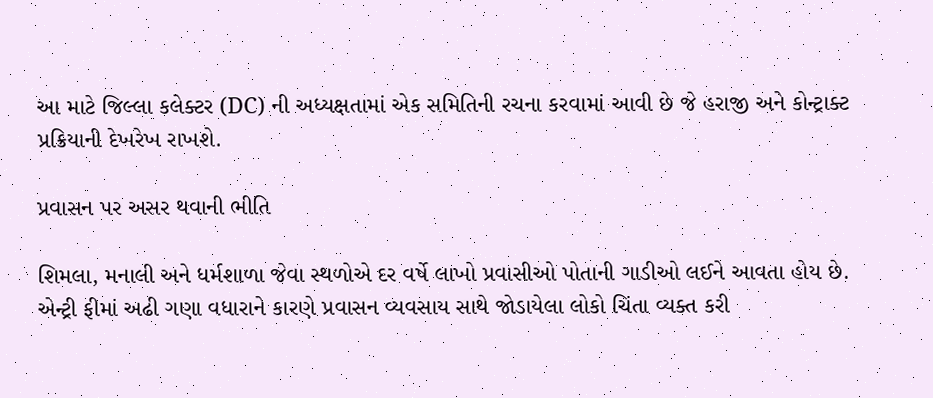આ માટે જિલ્લા કલેક્ટર (DC) ની અધ્યક્ષતામાં એક સમિતિની રચના કરવામાં આવી છે જે હરાજી અને કોન્ટ્રાક્ટ પ્રક્રિયાની દેખરેખ રાખશે.

પ્રવાસન પર અસર થવાની ભીતિ

શિમલા, મનાલી અને ધર્મશાળા જેવા સ્થળોએ દર વર્ષે લાખો પ્રવાસીઓ પોતાની ગાડીઓ લઈને આવતા હોય છે. એન્ટ્રી ફીમાં અઢી ગણા વધારાને કારણે પ્રવાસન વ્યવસાય સાથે જોડાયેલા લોકો ચિંતા વ્યક્ત કરી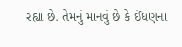રહ્યા છે. તેમનું માનવું છે કે ઈંધણના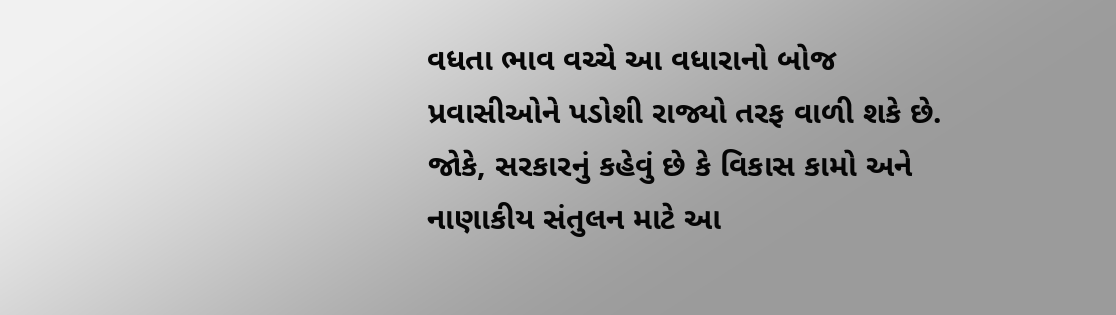વધતા ભાવ વચ્ચે આ વધારાનો બોજ પ્રવાસીઓને પડોશી રાજ્યો તરફ વાળી શકે છે. જોકે, સરકારનું કહેવું છે કે વિકાસ કામો અને નાણાકીય સંતુલન માટે આ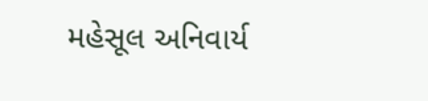મહેસૂલ અનિવાર્ય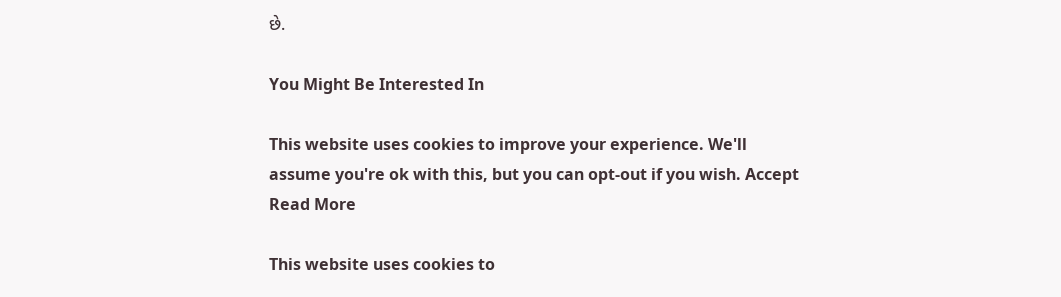છે.

You Might Be Interested In

This website uses cookies to improve your experience. We'll assume you're ok with this, but you can opt-out if you wish. Accept Read More

This website uses cookies to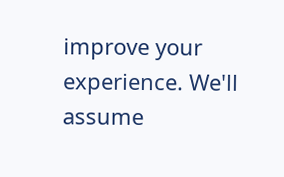improve your experience. We'll assume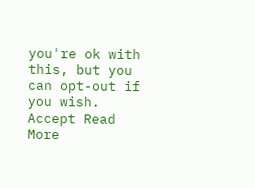you're ok with this, but you can opt-out if you wish. Accept Read More